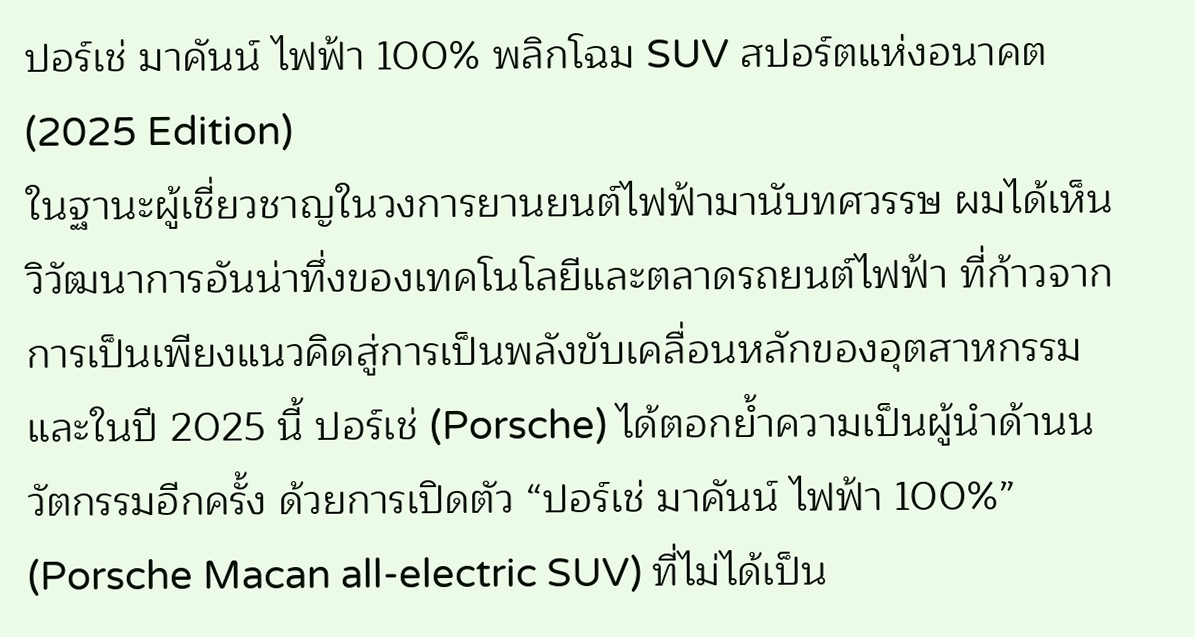ปอร์เช่ มาคันน์ ไฟฟ้า 100% พลิกโฉม SUV สปอร์ตแห่งอนาคต (2025 Edition)
ในฐานะผู้เชี่ยวชาญในวงการยานยนต์ไฟฟ้ามานับทศวรรษ ผมได้เห็นวิวัฒนาการอันน่าทึ่งของเทคโนโลยีและตลาดรถยนต์ไฟฟ้า ที่ก้าวจากการเป็นเพียงแนวคิดสู่การเป็นพลังขับเคลื่อนหลักของอุตสาหกรรม และในปี 2025 นี้ ปอร์เช่ (Porsche) ได้ตอกย้ำความเป็นผู้นำด้านนวัตกรรมอีกครั้ง ด้วยการเปิดตัว “ปอร์เช่ มาคันน์ ไฟฟ้า 100%” (Porsche Macan all-electric SUV) ที่ไม่ได้เป็น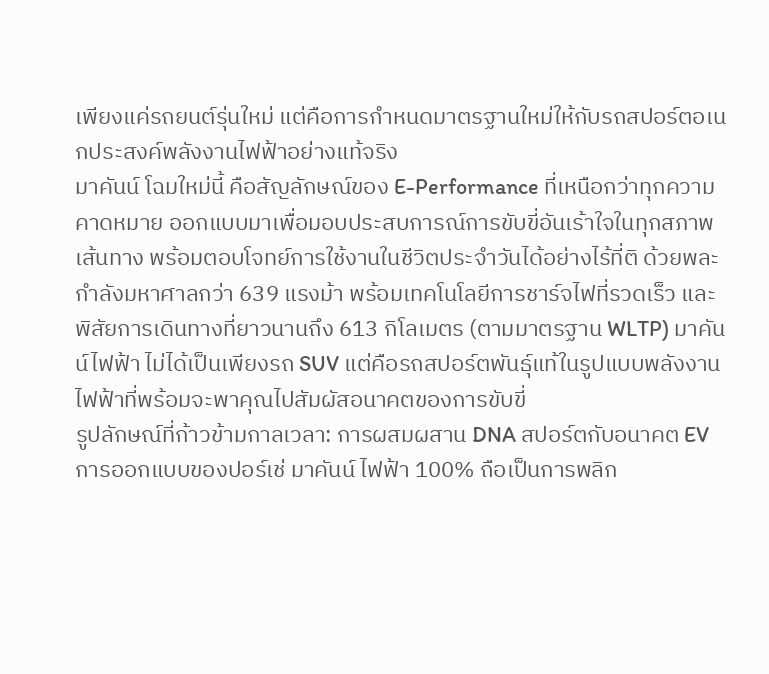เพียงแค่รถยนต์รุ่นใหม่ แต่คือการกำหนดมาตรฐานใหม่ให้กับรถสปอร์ตอเนกประสงค์พลังงานไฟฟ้าอย่างแท้จริง
มาคันน์ โฉมใหม่นี้ คือสัญลักษณ์ของ E-Performance ที่เหนือกว่าทุกความคาดหมาย ออกแบบมาเพื่อมอบประสบการณ์การขับขี่อันเร้าใจในทุกสภาพเส้นทาง พร้อมตอบโจทย์การใช้งานในชีวิตประจำวันได้อย่างไร้ที่ติ ด้วยพละกำลังมหาศาลกว่า 639 แรงม้า พร้อมเทคโนโลยีการชาร์จไฟที่รวดเร็ว และพิสัยการเดินทางที่ยาวนานถึง 613 กิโลเมตร (ตามมาตรฐาน WLTP) มาคันน์ไฟฟ้า ไม่ได้เป็นเพียงรถ SUV แต่คือรถสปอร์ตพันธุ์แท้ในรูปแบบพลังงานไฟฟ้าที่พร้อมจะพาคุณไปสัมผัสอนาคตของการขับขี่
รูปลักษณ์ที่ก้าวข้ามกาลเวลา: การผสมผสาน DNA สปอร์ตกับอนาคต EV
การออกแบบของปอร์เช่ มาคันน์ ไฟฟ้า 100% ถือเป็นการพลิก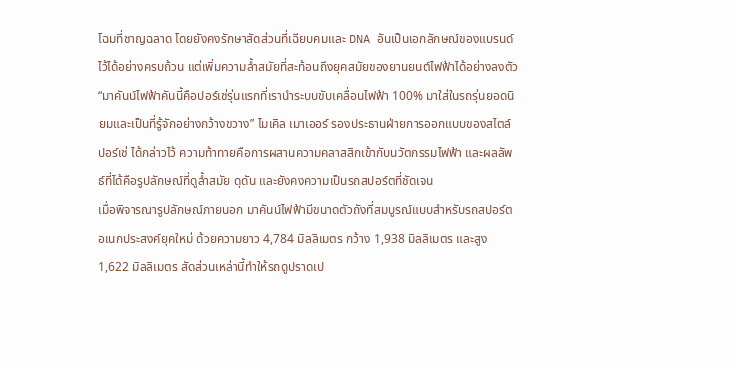โฉมที่ชาญฉลาด โดยยังคงรักษาสัดส่วนที่เฉียบคมและ DNA อันเป็นเอกลักษณ์ของแบรนด์ไว้ได้อย่างครบถ้วน แต่เพิ่มความล้ำสมัยที่สะท้อนถึงยุคสมัยของยานยนต์ไฟฟ้าได้อย่างลงตัว “มาคันน์ไฟฟ้าคันนี้คือปอร์เช่รุ่นแรกที่เรานำระบบขับเคลื่อนไฟฟ้า 100% มาใส่ในรถรุ่นยอดนิยมและเป็นที่รู้จักอย่างกว้างขวาง” ไมเคิล เมาเออร์ รองประธานฝ่ายการออกแบบของสไตล์ ปอร์เช่ ได้กล่าวไว้ ความท้าทายคือการผสานความคลาสสิกเข้ากับนวัตกรรมไฟฟ้า และผลลัพธ์ที่ได้คือรูปลักษณ์ที่ดูล้ำสมัย ดุดัน และยังคงความเป็นรถสปอร์ตที่ชัดเจน
เมื่อพิจารณารูปลักษณ์ภายนอก มาคันน์ไฟฟ้ามีขนาดตัวถังที่สมบูรณ์แบบสำหรับรถสปอร์ตอเนกประสงค์ยุคใหม่ ด้วยความยาว 4,784 มิลลิเมตร กว้าง 1,938 มิลลิเมตร และสูง 1,622 มิลลิเมตร สัดส่วนเหล่านี้ทำให้รถดูปราดเป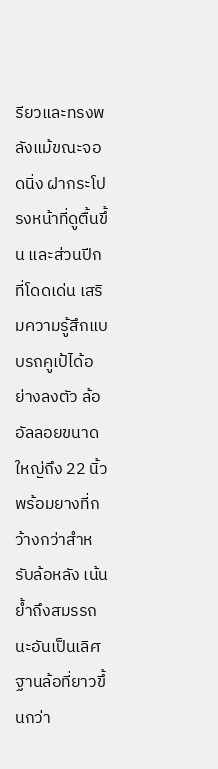รียวและทรงพลังแม้ขณะจอดนิ่ง ฝากระโปรงหน้าที่ดูตื้นขึ้น และส่วนปีกที่โดดเด่น เสริมความรู้สึกแบบรถคูเป้ได้อย่างลงตัว ล้ออัลลอยขนาดใหญ่ถึง 22 นิ้ว พร้อมยางที่กว้างกว่าสำหรับล้อหลัง เน้นย้ำถึงสมรรถนะอันเป็นเลิศ ฐานล้อที่ยาวขึ้นกว่า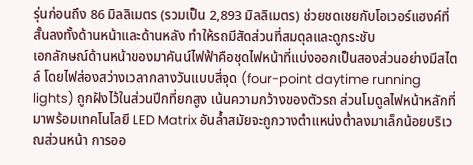รุ่นก่อนถึง 86 มิลลิเมตร (รวมเป็น 2,893 มิลลิเมตร) ช่วยชดเชยกับโอเวอร์แฮงค์ที่สั้นลงทั้งด้านหน้าและด้านหลัง ทำให้รถมีสัดส่วนที่สมดุลและดูกระชับ
เอกลักษณ์ด้านหน้าของมาคันน์ไฟฟ้าคือชุดไฟหน้าที่แบ่งออกเป็นสองส่วนอย่างมีสไตล์ โดยไฟส่องสว่างเวลากลางวันแบบสี่จุด (four-point daytime running lights) ถูกฝังไว้ในส่วนปีกที่ยกสูง เน้นความกว้างของตัวรถ ส่วนโมดูลไฟหน้าหลักที่มาพร้อมเทคโนโลยี LED Matrix อันล้ำสมัยจะถูกวางตำแหน่งต่ำลงมาเล็กน้อยบริเวณส่วนหน้า การออ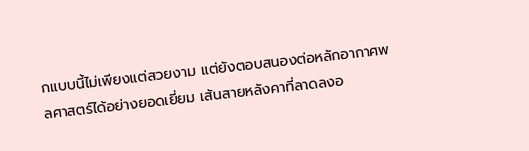กแบบนี้ไม่เพียงแต่สวยงาม แต่ยังตอบสนองต่อหลักอากาศพลศาสตร์ได้อย่างยอดเยี่ยม เส้นสายหลังคาที่ลาดลงอ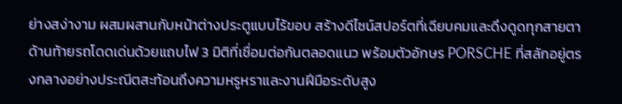ย่างสง่างาม ผสมผสานกับหน้าต่างประตูแบบไร้ขอบ สร้างดีไซน์สปอร์ตที่เฉียบคมและดึงดูดทุกสายตา ด้านท้ายรถโดดเด่นด้วยแถบไฟ 3 มิติที่เชื่อมต่อกันตลอดแนว พร้อมตัวอักษร PORSCHE ที่สลักอยู่ตรงกลางอย่างประณีตสะท้อนถึงความหรูหราและงานฝีมือระดับสูง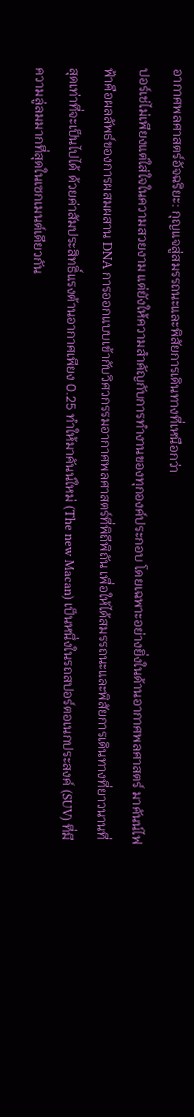อากาศพลศาสตร์อัจฉริยะ: กุญแจสู่สมรรถนะและพิสัยการเดินทางที่เหนือกว่า
ปอร์เช่ไม่เพียงแต่ใส่ใจในความสวยงาม แต่ยังให้ความสำคัญกับการทำงานของทุกองค์ประกอบ โดยเฉพาะอย่างยิ่งในด้านอากาศพลศาสตร์ มาคันน์ไฟฟ้าคือผลลัพธ์ของการผสมผสาน DNA การออกแบบเข้ากับวิศวกรรมอากาศพลศาสตร์ที่พิถีพิถัน เพื่อให้ได้สมรรถนะและพิสัยการเดินทางที่ยาวนานที่สุดเท่าที่จะเป็นไปได้ ด้วยค่าสัมประสิทธิ์แรงต้านอากาศเพียง 0.25 ทำให้มาคันน์ใหม่ (The new Macan) เป็นหนึ่งในรถสปอร์ตอเนกประสงค์ (SUV) ที่มีความลู่ลมมากที่สุดในเซกเมนต์เดียวกัน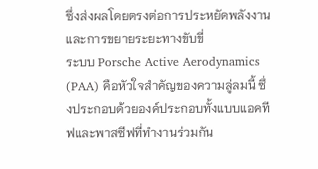ซึ่งส่งผลโดยตรงต่อการประหยัดพลังงานและการขยายระยะทางขับขี่
ระบบ Porsche Active Aerodynamics (PAA) คือหัวใจสำคัญของความลู่ลมนี้ ซึ่งประกอบด้วยองค์ประกอบทั้งแบบแอคทีฟและพาสซีฟที่ทำงานร่วมกัน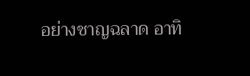อย่างชาญฉลาด อาทิ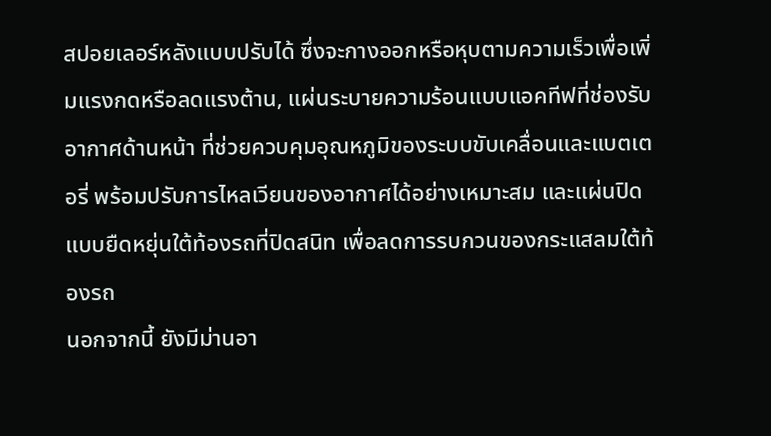สปอยเลอร์หลังแบบปรับได้ ซึ่งจะกางออกหรือหุบตามความเร็วเพื่อเพิ่มแรงกดหรือลดแรงต้าน, แผ่นระบายความร้อนแบบแอคทีฟที่ช่องรับอากาศด้านหน้า ที่ช่วยควบคุมอุณหภูมิของระบบขับเคลื่อนและแบตเตอรี่ พร้อมปรับการไหลเวียนของอากาศได้อย่างเหมาะสม และแผ่นปิดแบบยืดหยุ่นใต้ท้องรถที่ปิดสนิท เพื่อลดการรบกวนของกระแสลมใต้ท้องรถ
นอกจากนี้ ยังมีม่านอา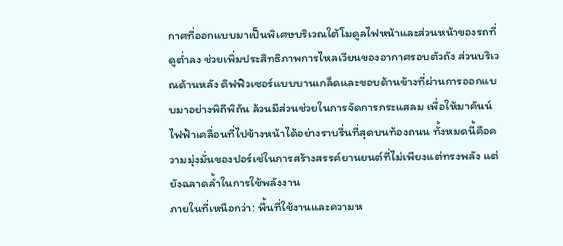กาศที่ออกแบบมาเป็นพิเศษบริเวณใต้โมดูลไฟหน้าและส่วนหน้าของรถที่ดูต่ำลง ช่วยเพิ่มประสิทธิภาพการไหลเวียนของอากาศรอบตัวถัง ส่วนบริเวณด้านหลัง ดิฟฟิวเซอร์แบบบานเกล็ดและขอบด้านข้างที่ผ่านการออกแบบมาอย่างพิถีพิถัน ล้วนมีส่วนช่วยในการจัดการกระแสลม เพื่อให้มาคันน์ไฟฟ้าเคลื่อนที่ไปข้างหน้าได้อย่างราบรื่นที่สุดบนท้องถนน ทั้งหมดนี้คือความมุ่งมั่นของปอร์เช่ในการสร้างสรรค์ยานยนต์ที่ไม่เพียงแต่ทรงพลัง แต่ยังฉลาดล้ำในการใช้พลังงาน
ภายในที่เหนือกว่า: พื้นที่ใช้งานและความห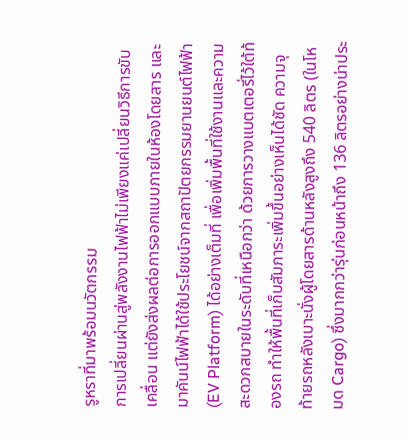รูหราที่มาพร้อมนวัตกรรม
การเปลี่ยนผ่านสู่พลังงานไฟฟ้าไม่เพียงแค่เปลี่ยนวิธีการขับเคลื่อน แต่ยังส่งผลต่อการออกแบบภายในห้องโดยสาร และมาคันน์ไฟฟ้าได้ใช้ประโยชน์จากสถาปัตยกรรมยานยนต์ไฟฟ้า (EV Platform) ได้อย่างเต็มที่ เพื่อเพิ่มพื้นที่ใช้งานและความสะดวกสบายในระดับที่เหนือกว่า ด้วยการวางแบตเตอรี่ไว้ใต้ท้องรถ ทำให้พื้นที่เก็บสัมภาระเพิ่มขึ้นอย่างเห็นได้ชัด ความจุท้ายรถหลังเบาะนั่งผู้โดยสารด้านหลังสูงถึง 540 ลิตร (ในโหมด Cargo) ซึ่งมากกว่ารุ่นก่อนหน้าถึง 136 ลิตรอย่างน่าประ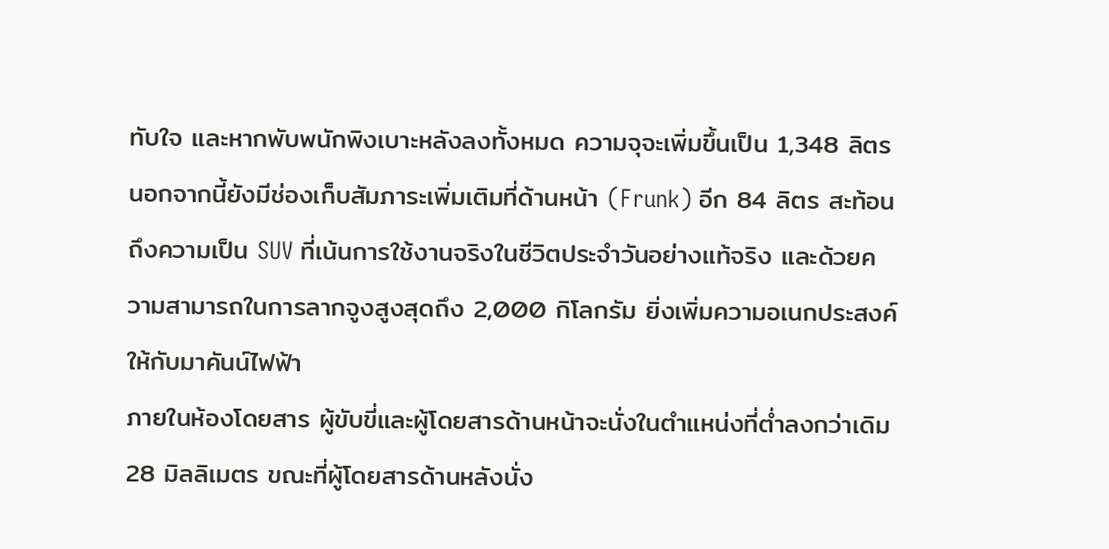ทับใจ และหากพับพนักพิงเบาะหลังลงทั้งหมด ความจุจะเพิ่มขึ้นเป็น 1,348 ลิตร นอกจากนี้ยังมีช่องเก็บสัมภาระเพิ่มเติมที่ด้านหน้า (Frunk) อีก 84 ลิตร สะท้อนถึงความเป็น SUV ที่เน้นการใช้งานจริงในชีวิตประจำวันอย่างแท้จริง และด้วยความสามารถในการลากจูงสูงสุดถึง 2,000 กิโลกรัม ยิ่งเพิ่มความอเนกประสงค์ให้กับมาคันน์ไฟฟ้า
ภายในห้องโดยสาร ผู้ขับขี่และผู้โดยสารด้านหน้าจะนั่งในตำแหน่งที่ต่ำลงกว่าเดิม 28 มิลลิเมตร ขณะที่ผู้โดยสารด้านหลังนั่ง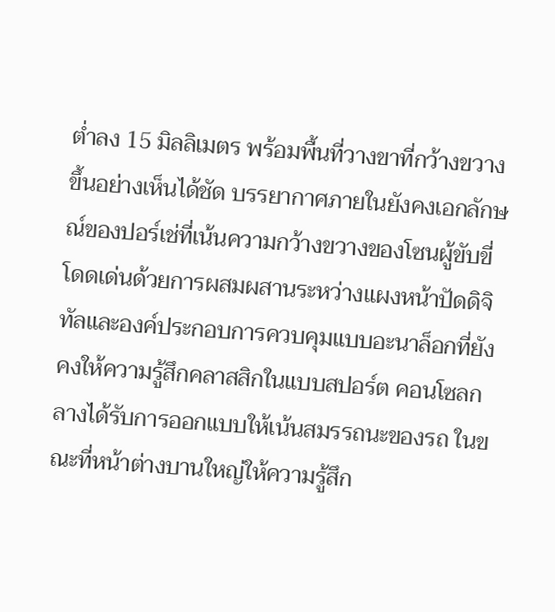ต่ำลง 15 มิลลิเมตร พร้อมพื้นที่วางขาที่กว้างขวางขึ้นอย่างเห็นได้ชัด บรรยากาศภายในยังคงเอกลักษณ์ของปอร์เช่ที่เน้นความกว้างขวางของโซนผู้ขับขี่ โดดเด่นด้วยการผสมผสานระหว่างแผงหน้าปัดดิจิทัลและองค์ประกอบการควบคุมแบบอะนาล็อกที่ยังคงให้ความรู้สึกคลาสสิกในแบบสปอร์ต คอนโซลกลางได้รับการออกแบบให้เน้นสมรรถนะของรถ ในขณะที่หน้าต่างบานใหญ่ให้ความรู้สึก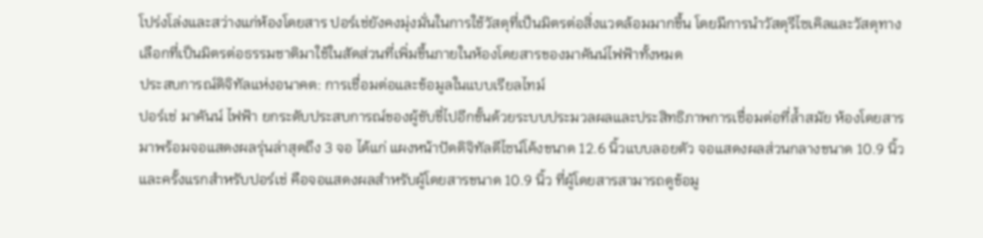โปร่งโล่งและสว่างแก่ห้องโดยสาร ปอร์เช่ยังคงมุ่งมั่นในการใช้วัสดุที่เป็นมิตรต่อสิ่งแวดล้อมมากขึ้น โดยมีการนำวัสดุรีไซเคิลและวัสดุทางเลือกที่เป็นมิตรต่อธรรมชาติมาใช้ในสัดส่วนที่เพิ่มขึ้นภายในห้องโดยสารของมาคันน์ไฟฟ้าทั้งหมด
ประสบการณ์ดิจิทัลแห่งอนาคต: การเชื่อมต่อและข้อมูลในแบบเรียลไทม์
ปอร์เช่ มาคันน์ ไฟฟ้า ยกระดับประสบการณ์ของผู้ขับขี่ไปอีกขั้นด้วยระบบประมวลผลและประสิทธิภาพการเชื่อมต่อที่ล้ำสมัย ห้องโดยสารมาพร้อมจอแสดงผลรุ่นล่าสุดถึง 3 จอ ได้แก่ แผงหน้าปัดดิจิทัลดีไซน์โค้งขนาด 12.6 นิ้วแบบลอยตัว จอแสดงผลส่วนกลางขนาด 10.9 นิ้ว และครั้งแรกสำหรับปอร์เช่ คือจอแสดงผลสำหรับผู้โดยสารขนาด 10.9 นิ้ว ที่ผู้โดยสารสามารถดูข้อมู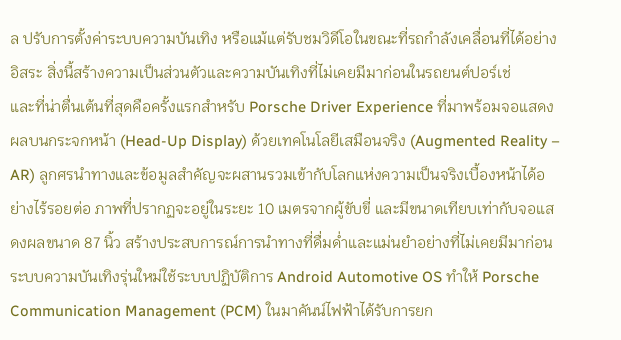ล ปรับการตั้งค่าระบบความบันเทิง หรือแม้แต่รับชมวิดีโอในขณะที่รถกำลังเคลื่อนที่ได้อย่างอิสระ สิ่งนี้สร้างความเป็นส่วนตัวและความบันเทิงที่ไม่เคยมีมาก่อนในรถยนต์ปอร์เช่
และที่น่าตื่นเต้นที่สุดคือครั้งแรกสำหรับ Porsche Driver Experience ที่มาพร้อมจอแสดงผลบนกระจกหน้า (Head-Up Display) ด้วยเทคโนโลยีเสมือนจริง (Augmented Reality – AR) ลูกศรนำทางและข้อมูลสำคัญจะผสานรวมเข้ากับโลกแห่งความเป็นจริงเบื้องหน้าได้อย่างไร้รอยต่อ ภาพที่ปรากฏจะอยู่ในระยะ 10 เมตรจากผู้ขับขี่ และมีขนาดเทียบเท่ากับจอแสดงผลขนาด 87 นิ้ว สร้างประสบการณ์การนำทางที่ดื่มด่ำและแม่นยำอย่างที่ไม่เคยมีมาก่อน
ระบบความบันเทิงรุ่นใหม่ใช้ระบบปฏิบัติการ Android Automotive OS ทำให้ Porsche Communication Management (PCM) ในมาคันน์ไฟฟ้าได้รับการยก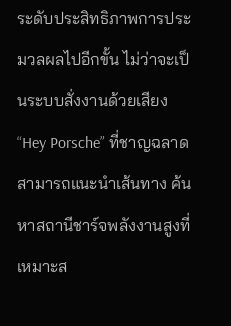ระดับประสิทธิภาพการประมวลผลไปอีกขั้น ไม่ว่าจะเป็นระบบสั่งงานด้วยเสียง “Hey Porsche” ที่ชาญฉลาด สามารถแนะนำเส้นทาง ค้นหาสถานีชาร์จพลังงานสูงที่เหมาะส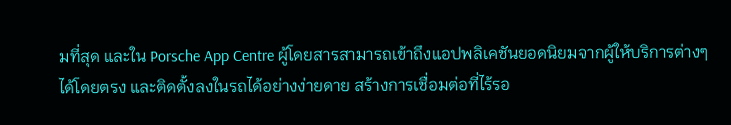มที่สุด และใน Porsche App Centre ผู้โดยสารสามารถเข้าถึงแอปพลิเคชันยอดนิยมจากผู้ให้บริการต่างๆ ได้โดยตรง และติดตั้งลงในรถได้อย่างง่ายดาย สร้างการเชื่อมต่อที่ไร้รอ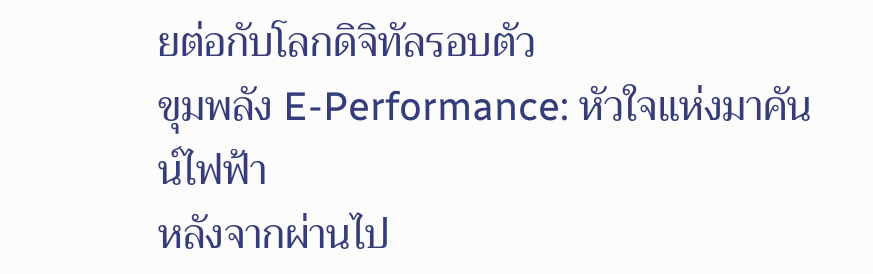ยต่อกับโลกดิจิทัลรอบตัว
ขุมพลัง E-Performance: หัวใจแห่งมาคันน์ไฟฟ้า
หลังจากผ่านไป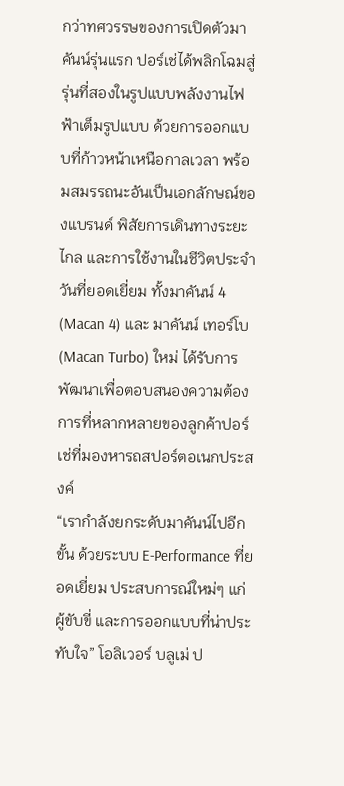กว่าทศวรรษของการเปิดตัวมาคันน์รุ่นแรก ปอร์เช่ได้พลิกโฉมสู่รุ่นที่สองในรูปแบบพลังงานไฟฟ้าเต็มรูปแบบ ด้วยการออกแบบที่ก้าวหน้าเหนือกาลเวลา พร้อมสมรรถนะอันเป็นเอกลักษณ์ของแบรนด์ พิสัยการเดินทางระยะไกล และการใช้งานในชีวิตประจำวันที่ยอดเยี่ยม ทั้งมาคันน์ 4 (Macan 4) และ มาคันน์ เทอร์โบ (Macan Turbo) ใหม่ ได้รับการพัฒนาเพื่อตอบสนองความต้องการที่หลากหลายของลูกค้าปอร์เช่ที่มองหารถสปอร์ตอเนกประสงค์
“เรากำลังยกระดับมาคันน์ไปอีกขั้น ด้วยระบบ E-Performance ที่ยอดเยี่ยม ประสบการณ์ใหม่ๆ แก่ผู้ขับขี่ และการออกแบบที่น่าประทับใจ” โอลิเวอร์ บลูเม่ ป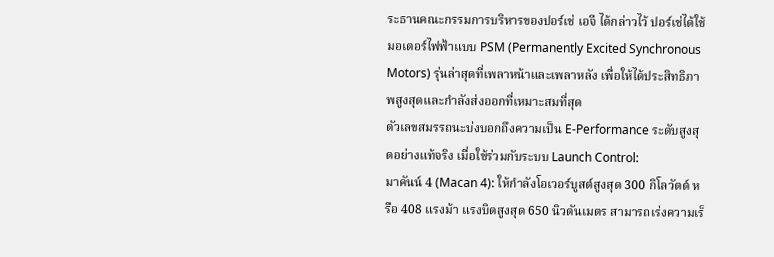ระธานคณะกรรมการบริหารของปอร์เช่ เอจี ได้กล่าวไว้ ปอร์เช่ได้ใช้มอเตอร์ไฟฟ้าแบบ PSM (Permanently Excited Synchronous Motors) รุ่นล่าสุดที่เพลาหน้าและเพลาหลัง เพื่อให้ได้ประสิทธิภาพสูงสุดและกำลังส่งออกที่เหมาะสมที่สุด
ตัวเลขสมรรถนะบ่งบอกถึงความเป็น E-Performance ระดับสูงสุดอย่างแท้จริง เมื่อใช้ร่วมกับระบบ Launch Control:
มาคันน์ 4 (Macan 4): ให้กำลังโอเวอร์บูสต์สูงสุด 300 กิโลวัตต์ หรือ 408 แรงม้า แรงบิดสูงสุด 650 นิวตันเมตร สามารถเร่งความเร็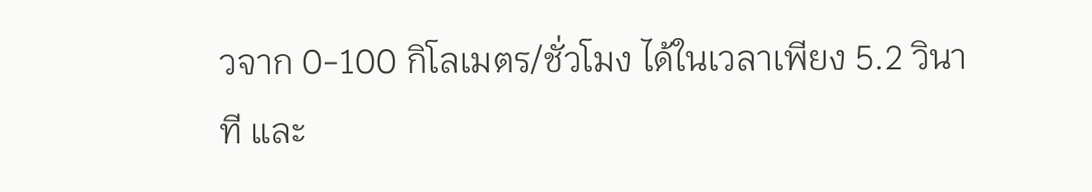วจาก 0-100 กิโลเมตร/ชั่วโมง ได้ในเวลาเพียง 5.2 วินาที และ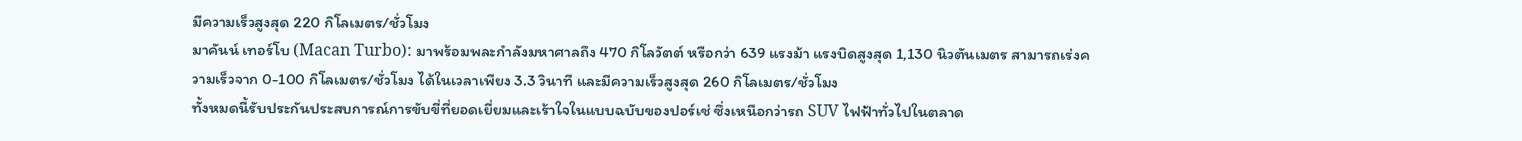มีความเร็วสูงสุด 220 กิโลเมตร/ชั่วโมง
มาคันน์ เทอร์โบ (Macan Turbo): มาพร้อมพละกำลังมหาศาลถึง 470 กิโลวัตต์ หรือกว่า 639 แรงม้า แรงบิดสูงสุด 1,130 นิวตันเมตร สามารถเร่งความเร็วจาก 0-100 กิโลเมตร/ชั่วโมง ได้ในเวลาเพียง 3.3 วินาที และมีความเร็วสูงสุด 260 กิโลเมตร/ชั่วโมง
ทั้งหมดนี้รับประกันประสบการณ์การขับขี่ที่ยอดเยี่ยมและเร้าใจในแบบฉบับของปอร์เช่ ซึ่งเหนือกว่ารถ SUV ไฟฟ้าทั่วไปในตลาด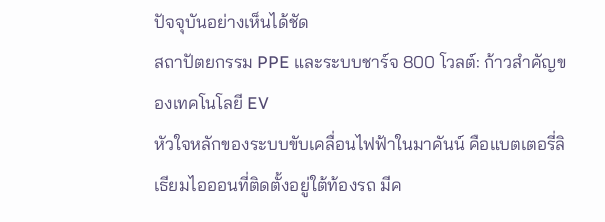ปัจจุบันอย่างเห็นได้ชัด
สถาปัตยกรรม PPE และระบบชาร์จ 800 โวลต์: ก้าวสำคัญของเทคโนโลยี EV
หัวใจหลักของระบบขับเคลื่อนไฟฟ้าในมาคันน์ คือแบตเตอรี่ลิเธียมไอออนที่ติดตั้งอยู่ใต้ท้องรถ มีค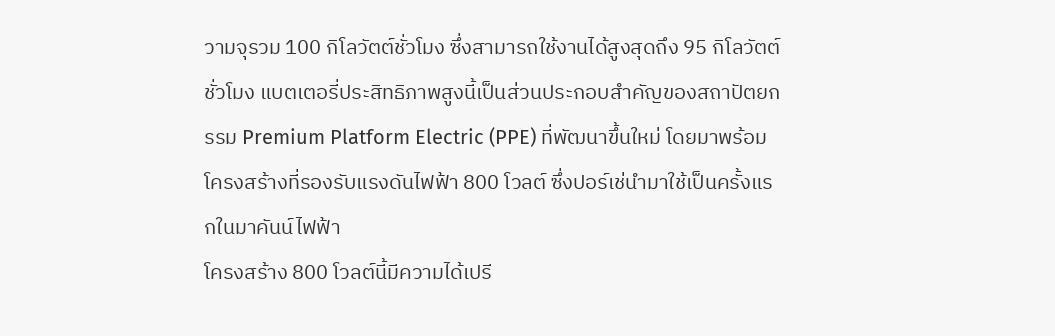วามจุรวม 100 กิโลวัตต์ชั่วโมง ซึ่งสามารถใช้งานได้สูงสุดถึง 95 กิโลวัตต์ชั่วโมง แบตเตอรี่ประสิทธิภาพสูงนี้เป็นส่วนประกอบสำคัญของสถาปัตยกรรม Premium Platform Electric (PPE) ที่พัฒนาขึ้นใหม่ โดยมาพร้อมโครงสร้างที่รองรับแรงดันไฟฟ้า 800 โวลต์ ซึ่งปอร์เช่นำมาใช้เป็นครั้งแรกในมาคันน์ไฟฟ้า
โครงสร้าง 800 โวลต์นี้มีความได้เปรี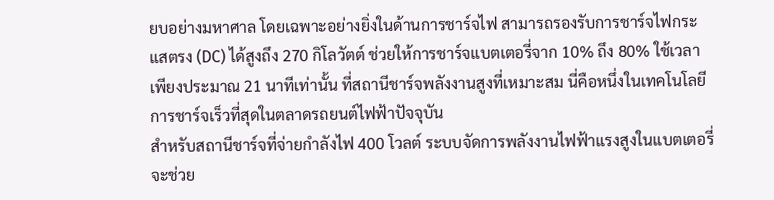ยบอย่างมหาศาล โดยเฉพาะอย่างยิ่งในด้านการชาร์จไฟ สามารถรองรับการชาร์จไฟกระแสตรง (DC) ได้สูงถึง 270 กิโลวัตต์ ช่วยให้การชาร์จแบตเตอรี่จาก 10% ถึง 80% ใช้เวลาเพียงประมาณ 21 นาทีเท่านั้น ที่สถานีชาร์จพลังงานสูงที่เหมาะสม นี่คือหนึ่งในเทคโนโลยีการชาร์จเร็วที่สุดในตลาดรถยนต์ไฟฟ้าปัจจุบัน
สำหรับสถานีชาร์จที่จ่ายกำลังไฟ 400 โวลต์ ระบบจัดการพลังงานไฟฟ้าแรงสูงในแบตเตอรี่จะช่วย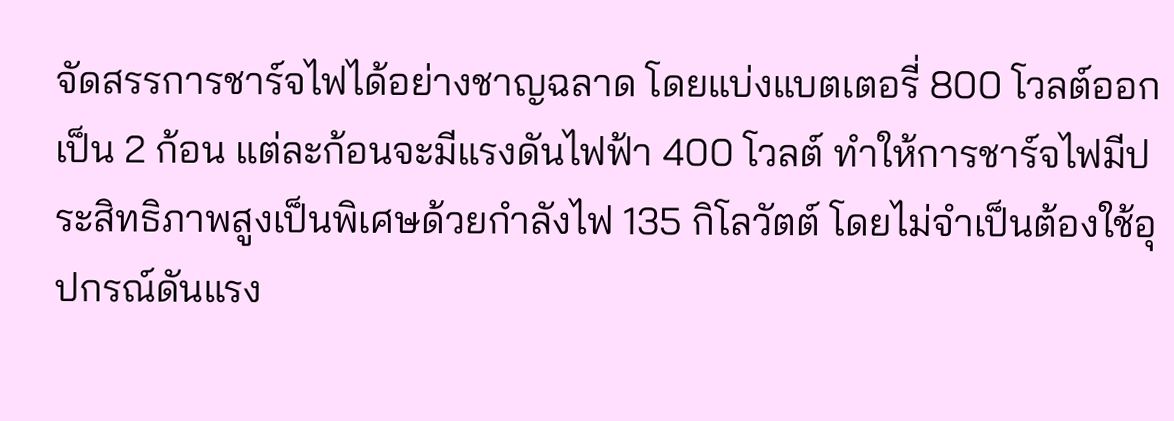จัดสรรการชาร์จไฟได้อย่างชาญฉลาด โดยแบ่งแบตเตอรี่ 800 โวลต์ออกเป็น 2 ก้อน แต่ละก้อนจะมีแรงดันไฟฟ้า 400 โวลต์ ทำให้การชาร์จไฟมีประสิทธิภาพสูงเป็นพิเศษด้วยกำลังไฟ 135 กิโลวัตต์ โดยไม่จำเป็นต้องใช้อุปกรณ์ดันแรง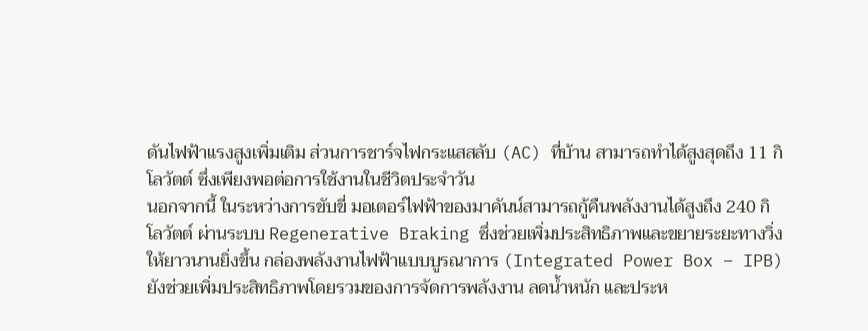ดันไฟฟ้าแรงสูงเพิ่มเติม ส่วนการชาร์จไฟกระแสสลับ (AC) ที่บ้าน สามารถทำได้สูงสุดถึง 11 กิโลวัตต์ ซึ่งเพียงพอต่อการใช้งานในชีวิตประจำวัน
นอกจากนี้ ในระหว่างการขับขี่ มอเตอร์ไฟฟ้าของมาคันน์สามารถกู้คืนพลังงานได้สูงถึง 240 กิโลวัตต์ ผ่านระบบ Regenerative Braking ซึ่งช่วยเพิ่มประสิทธิภาพและขยายระยะทางวิ่งให้ยาวนานยิ่งขึ้น กล่องพลังงานไฟฟ้าแบบบูรณาการ (Integrated Power Box – IPB) ยังช่วยเพิ่มประสิทธิภาพโดยรวมของการจัดการพลังงาน ลดน้ำหนัก และประห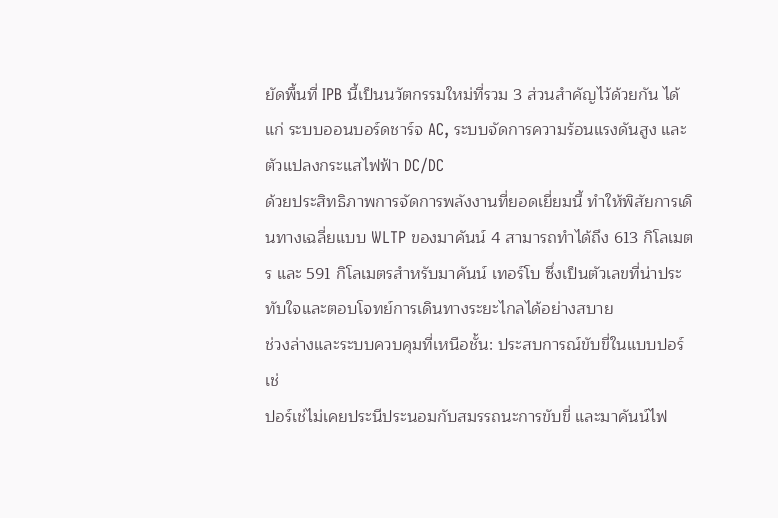ยัดพื้นที่ IPB นี้เป็นนวัตกรรมใหม่ที่รวม 3 ส่วนสำคัญไว้ด้วยกัน ได้แก่ ระบบออนบอร์ดชาร์จ AC, ระบบจัดการความร้อนแรงดันสูง และตัวแปลงกระแสไฟฟ้า DC/DC
ด้วยประสิทธิภาพการจัดการพลังงานที่ยอดเยี่ยมนี้ ทำให้พิสัยการเดินทางเฉลี่ยแบบ WLTP ของมาคันน์ 4 สามารถทำได้ถึง 613 กิโลเมตร และ 591 กิโลเมตรสำหรับมาคันน์ เทอร์โบ ซึ่งเป็นตัวเลขที่น่าประทับใจและตอบโจทย์การเดินทางระยะไกลได้อย่างสบาย
ช่วงล่างและระบบควบคุมที่เหนือชั้น: ประสบการณ์ขับขี่ในแบบปอร์เช่
ปอร์เช่ไม่เคยประนีประนอมกับสมรรถนะการขับขี่ และมาคันน์ไฟ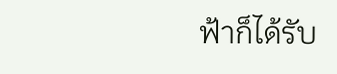ฟ้าก็ได้รับ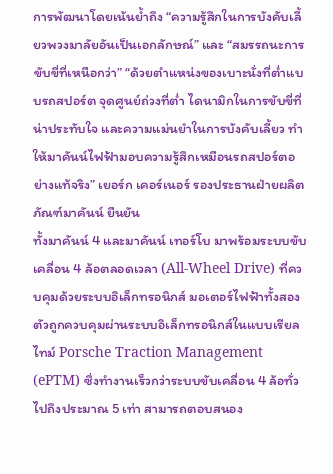การพัฒนาโดยเน้นย้ำถึง “ความรู้สึกในการบังคับเลี้ยวพวงมาลัยอันเป็นเอกลักษณ์” และ “สมรรถนะการขับขี่ที่เหนือกว่า” “ด้วยตำแหน่งของเบาะนั่งที่ต่ำแบบรถสปอร์ต จุดศูนย์ถ่วงที่ต่ำ ไดนามิกในการขับขี่ที่น่าประทับใจ และความแม่นยำในการบังคับเลี้ยว ทำให้มาคันน์ไฟฟ้ามอบความรู้สึกเหมือนรถสปอร์ตอย่างแท้จริง” เยอร์ก เคอร์เนอร์ รองประธานฝ่ายผลิตภัณฑ์มาคันน์ ยืนยัน
ทั้งมาคันน์ 4 และมาคันน์ เทอร์โบ มาพร้อมระบบขับเคลื่อน 4 ล้อตลอดเวลา (All-Wheel Drive) ที่ควบคุมด้วยระบบอิเล็กทรอนิกส์ มอเตอร์ไฟฟ้าทั้งสองตัวถูกควบคุมผ่านระบบอิเล็กทรอนิกส์ในแบบเรียลไทม์ Porsche Traction Management (ePTM) ซึ่งทำงานเร็วกว่าระบบขับเคลื่อน 4 ล้อทั่วไปถึงประมาณ 5 เท่า สามารถตอบสนอง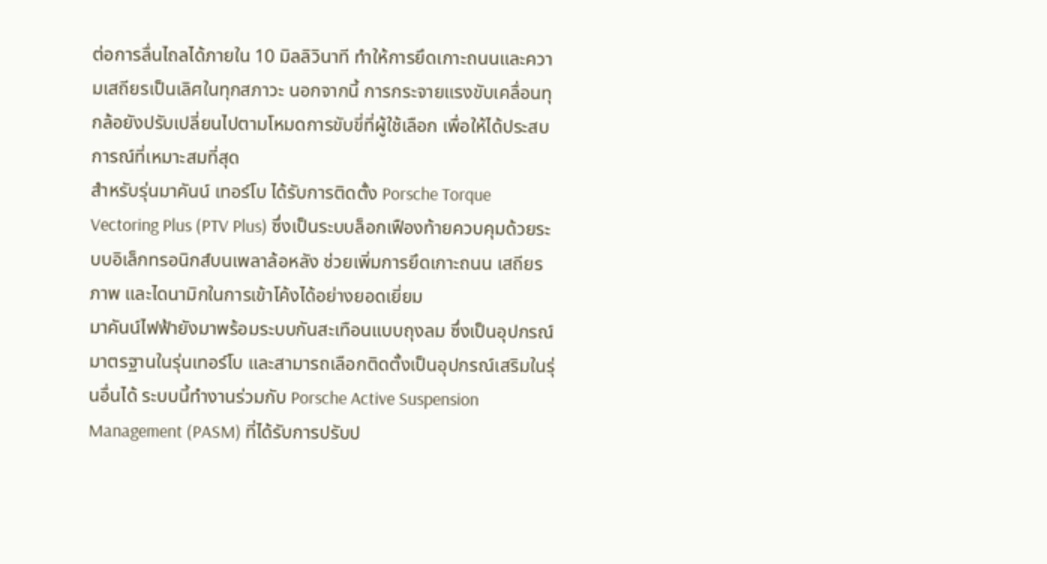ต่อการลื่นไถลได้ภายใน 10 มิลลิวินาที ทำให้การยึดเกาะถนนและความเสถียรเป็นเลิศในทุกสภาวะ นอกจากนี้ การกระจายแรงขับเคลื่อนทุกล้อยังปรับเปลี่ยนไปตามโหมดการขับขี่ที่ผู้ใช้เลือก เพื่อให้ได้ประสบการณ์ที่เหมาะสมที่สุด
สำหรับรุ่นมาคันน์ เทอร์โบ ได้รับการติดตั้ง Porsche Torque Vectoring Plus (PTV Plus) ซึ่งเป็นระบบล็อกเฟืองท้ายควบคุมด้วยระบบอิเล็กทรอนิกส์บนเพลาล้อหลัง ช่วยเพิ่มการยึดเกาะถนน เสถียรภาพ และไดนามิกในการเข้าโค้งได้อย่างยอดเยี่ยม
มาคันน์ไฟฟ้ายังมาพร้อมระบบกันสะเทือนแบบถุงลม ซึ่งเป็นอุปกรณ์มาตรฐานในรุ่นเทอร์โบ และสามารถเลือกติดตั้งเป็นอุปกรณ์เสริมในรุ่นอื่นได้ ระบบนี้ทำงานร่วมกับ Porsche Active Suspension Management (PASM) ที่ได้รับการปรับป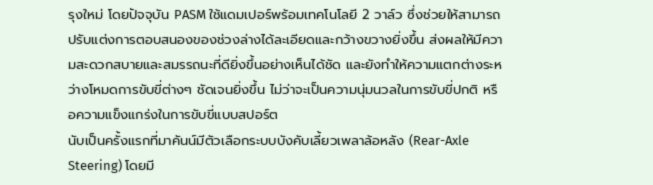รุงใหม่ โดยปัจจุบัน PASM ใช้แดมเปอร์พร้อมเทคโนโลยี 2 วาล์ว ซึ่งช่วยให้สามารถปรับแต่งการตอบสนองของช่วงล่างได้ละเอียดและกว้างขวางยิ่งขึ้น ส่งผลให้มีความสะดวกสบายและสมรรถนะที่ดียิ่งขึ้นอย่างเห็นได้ชัด และยังทำให้ความแตกต่างระหว่างโหมดการขับขี่ต่างๆ ชัดเจนยิ่งขึ้น ไม่ว่าจะเป็นความนุ่มนวลในการขับขี่ปกติ หรือความแข็งแกร่งในการขับขี่แบบสปอร์ต
นับเป็นครั้งแรกที่มาคันน์มีตัวเลือกระบบบังคับเลี้ยวเพลาล้อหลัง (Rear-Axle Steering) โดยมี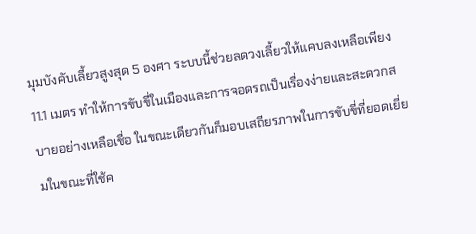มุมบังคับเลี้ยวสูงสุด 5 องศา ระบบนี้ช่วยลดวงเลี้ยวให้แคบลงเหลือเพียง 11.1 เมตร ทำให้การขับขี่ในเมืองและการจอดรถเป็นเรื่องง่ายและสะดวกสบายอย่างเหลือเชื่อ ในขณะเดียวกันก็มอบเสถียรภาพในการขับขี่ที่ยอดเยี่ยมในขณะที่ใช้ค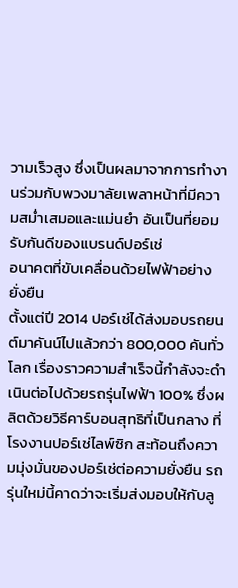วามเร็วสูง ซึ่งเป็นผลมาจากการทำงานร่วมกับพวงมาลัยเพลาหน้าที่มีความสม่ำเสมอและแม่นยำ อันเป็นที่ยอมรับกันดีของแบรนด์ปอร์เช่
อนาคตที่ขับเคลื่อนด้วยไฟฟ้าอย่างยั่งยืน
ตั้งแต่ปี 2014 ปอร์เช่ได้ส่งมอบรถยนต์มาคันน์ไปแล้วกว่า 800,000 คันทั่วโลก เรื่องราวความสำเร็จนี้กำลังจะดำเนินต่อไปด้วยรถรุ่นไฟฟ้า 100% ซึ่งผลิตด้วยวิธีคาร์บอนสุทธิที่เป็นกลาง ที่โรงงานปอร์เช่ไลพ์ซิก สะท้อนถึงความมุ่งมั่นของปอร์เช่ต่อความยั่งยืน รถรุ่นใหม่นี้คาดว่าจะเริ่มส่งมอบให้กับลู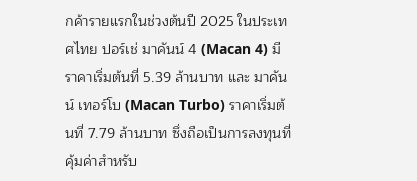กค้ารายแรกในช่วงต้นปี 2025 ในประเทศไทย ปอร์เช่ มาคันน์ 4 (Macan 4) มีราคาเริ่มต้นที่ 5.39 ล้านบาท และ มาคันน์ เทอร์โบ (Macan Turbo) ราคาเริ่มต้นที่ 7.79 ล้านบาท ซึ่งถือเป็นการลงทุนที่คุ้มค่าสำหรับ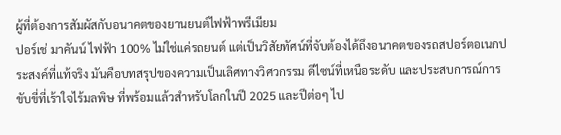ผู้ที่ต้องการสัมผัสกับอนาคตของยานยนต์ไฟฟ้าพรีเมียม
ปอร์เช่ มาคันน์ ไฟฟ้า 100% ไม่ใช่แค่รถยนต์ แต่เป็นวิสัยทัศน์ที่จับต้องได้ถึงอนาคตของรถสปอร์ตอเนกประสงค์ที่แท้จริง มันคือบทสรุปของความเป็นเลิศทางวิศวกรรม ดีไซน์ที่เหนือระดับ และประสบการณ์การขับขี่ที่เร้าใจไร้มลพิษ ที่พร้อมแล้วสำหรับโลกในปี 2025 และปีต่อๆ ไป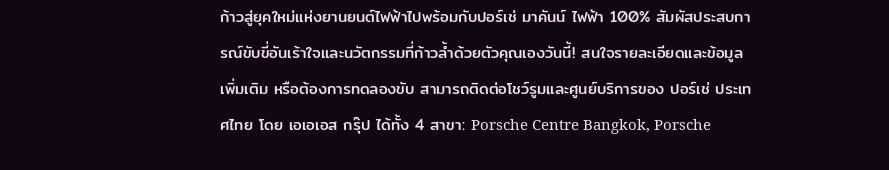ก้าวสู่ยุคใหม่แห่งยานยนต์ไฟฟ้าไปพร้อมกับปอร์เช่ มาคันน์ ไฟฟ้า 100% สัมผัสประสบการณ์ขับขี่อันเร้าใจและนวัตกรรมที่ก้าวล้ำด้วยตัวคุณเองวันนี้! สนใจรายละเอียดและข้อมูลเพิ่มเติม หรือต้องการทดลองขับ สามารถติดต่อโชว์รูมและศูนย์บริการของ ปอร์เช่ ประเทศไทย โดย เอเอเอส กรุ๊ป ได้ทั้ง 4 สาขา: Porsche Centre Bangkok, Porsche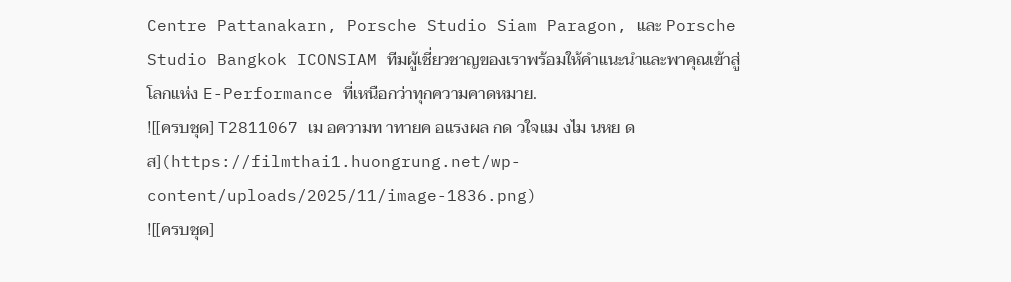Centre Pattanakarn, Porsche Studio Siam Paragon, และ Porsche Studio Bangkok ICONSIAM ทีมผู้เชี่ยวชาญของเราพร้อมให้คำแนะนำและพาคุณเข้าสู่โลกแห่ง E-Performance ที่เหนือกว่าทุกความคาดหมาย.
![[ครบชุด] T2811067 เม อความท าทายค อแรงผล กด วใจแม งไม นหย ดส](https://filmthai1.huongrung.net/wp-content/uploads/2025/11/image-1836.png)
![[ครบชุด]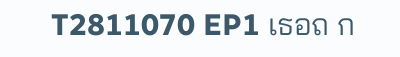T2811070 EP1 เธอถ ก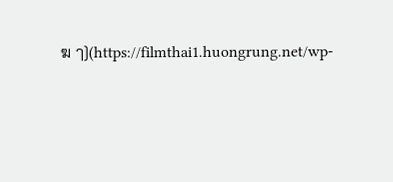ฆ ๅ](https://filmthai1.huongrung.net/wp-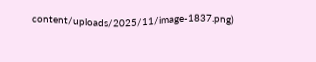content/uploads/2025/11/image-1837.png)